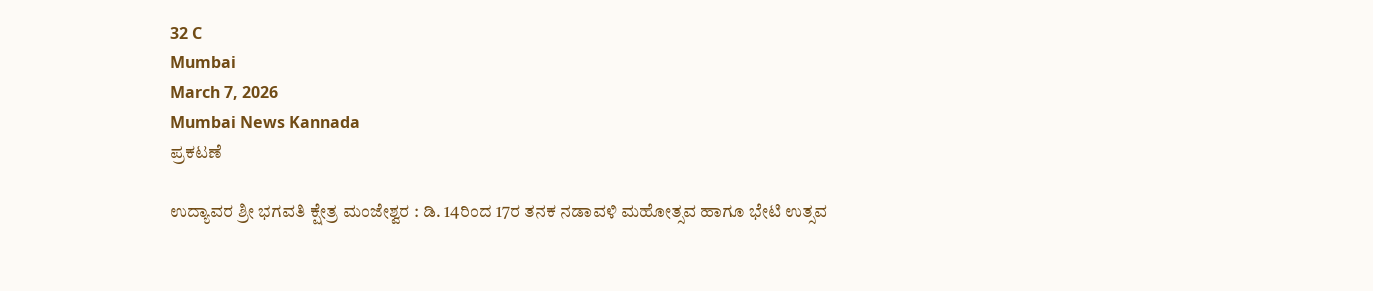32 C
Mumbai
March 7, 2026
Mumbai News Kannada
ಪ್ರಕಟಣೆ

ಉದ್ಯಾವರ ಶ್ರೀ ಭಗವತಿ ಕ್ಷೇತ್ರ ಮಂಜೇಶ್ವರ : ಡಿ. 14ರಿಂದ 17ರ ತನಕ ನಡಾವಳಿ ಮಹೋತ್ಸವ ಹಾಗೂ ಭೇಟಿ ಉತ್ಸವ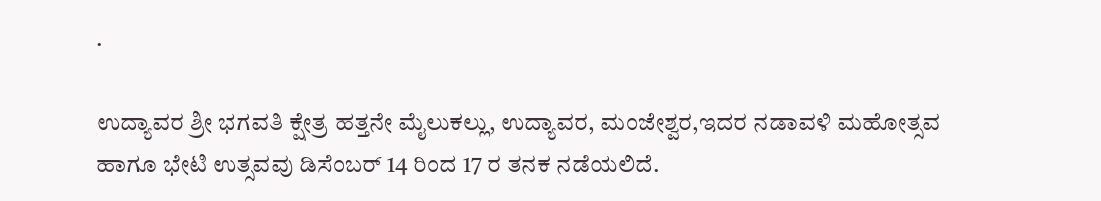.

ಉದ್ಯಾವರ ಶ್ರೀ ಭಗವತಿ ಕ್ಷೇತ್ರ ಹತ್ತನೇ ಮೈಲುಕಲ್ಲು, ಉದ್ಯಾವರ, ಮಂಜೇಶ್ವರ,ಇದರ ನಡಾವಳಿ ಮಹೋತ್ಸವ ಹಾಗೂ ಭೇಟಿ ಉತ್ಸವವು ಡಿಸೆಂಬರ್ 14 ರಿಂದ 17 ರ ತನಕ ನಡೆಯಲಿದೆ.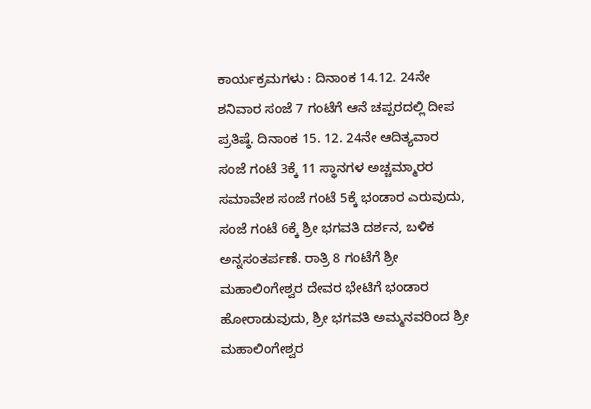ಕಾರ್ಯಕ್ರಮಗಳು : ದಿನಾಂಕ 14.12. 24ನೇ ಶನಿವಾರ ಸಂಜೆ 7 ಗಂಟೆಗೆ ಆನೆ ಚಪ್ಪರದಲ್ಲಿ ದೀಪ ಪ್ರತಿಷ್ಠೆ. ದಿನಾಂಕ 15. 12. 24ನೇ ಆದಿತ್ಯವಾರ ಸಂಜೆ ಗಂಟೆ 3ಕ್ಕೆ 11 ಸ್ಥಾನಗಳ ಅಚ್ಚಮ್ಮಾರರ ಸಮಾವೇಶ ಸಂಜೆ ಗಂಟೆ 5ಕ್ಕೆ ಭಂಡಾರ ಎರುವುದು, ಸಂಜೆ ಗಂಟೆ 6ಕ್ಕೆ ಶ್ರೀ ಭಗವತಿ ದರ್ಶನ, ಬಳಿಕ ಅನ್ನಸಂತರ್ಪಣೆ. ರಾತ್ರಿ 8 ಗಂಟೆಗೆ ಶ್ರೀ ಮಹಾಲಿಂಗೇಶ್ವರ ದೇವರ ಭೇಟಿಗೆ ಭಂಡಾರ ಹೋರಾಡುವುದು, ಶ್ರೀ ಭಗವತಿ ಅಮ್ಮನವರಿಂದ ಶ್ರೀ ಮಹಾಲಿಂಗೇಶ್ವರ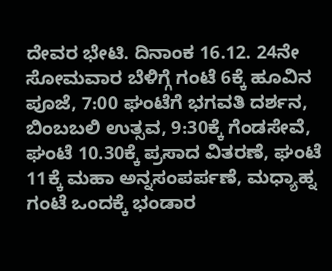ದೇವರ ಭೇಟಿ. ದಿನಾಂಕ 16.12. 24ನೇ ಸೋಮವಾರ ಬೆಳಿಗ್ಗೆ ಗಂಟೆ 6ಕ್ಕೆ ಹೂವಿನ ಪೂಜೆ, 7:00 ಘಂಟೆಗೆ ಭಗವತಿ ದರ್ಶನ, ಬಿಂಬಬಲಿ ಉತ್ಸವ, 9:30ಕ್ಕೆ ಗೆಂಡಸೇವೆ, ಘಂಟೆ 10.30ಕ್ಕೆ ಪ್ರಸಾದ ವಿತರಣೆ, ಘಂಟೆ 11ಕ್ಕೆ ಮಹಾ ಅನ್ನಸಂಪರ್ಪಣೆ, ಮಧ್ಯಾಹ್ನ ಗಂಟೆ ಒಂದಕ್ಕೆ ಭಂಡಾರ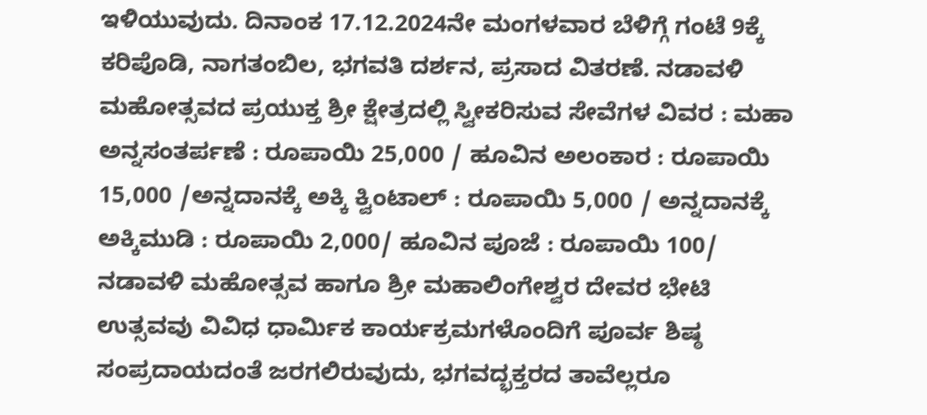ಇಳಿಯುವುದು. ದಿನಾಂಕ 17.12.2024ನೇ ಮಂಗಳವಾರ ಬೆಳಿಗ್ಗೆ ಗಂಟೆ 9ಕ್ಕೆ ಕರಿಪೊಡಿ, ನಾಗತಂಬಿಲ, ಭಗವತಿ ದರ್ಶನ, ಪ್ರಸಾದ ವಿತರಣೆ. ನಡಾವಳಿ ಮಹೋತ್ಸವದ ಪ್ರಯುಕ್ತ ಶ್ರೀ ಕ್ಷೇತ್ರದಲ್ಲಿ ಸ್ವೀಕರಿಸುವ ಸೇವೆಗಳ ವಿವರ : ಮಹಾ ಅನ್ನಸಂತರ್ಪಣೆ : ರೂಪಾಯಿ 25,000 / ಹೂವಿನ ಅಲಂಕಾರ : ರೂಪಾಯಿ 15,000 /ಅನ್ನದಾನಕ್ಕೆ ಅಕ್ಕಿ ಕ್ವಿಂಟಾಲ್ : ರೂಪಾಯಿ 5,000 / ಅನ್ನದಾನಕ್ಕೆ ಅಕ್ಕಿಮುಡಿ : ರೂಪಾಯಿ 2,000/ ಹೂವಿನ ಪೂಜೆ : ರೂಪಾಯಿ 100/ ನಡಾವಳಿ ಮಹೋತ್ಸವ ಹಾಗೂ ಶ್ರೀ ಮಹಾಲಿಂಗೇಶ್ವರ ದೇವರ ಭೇಟಿ ಉತ್ಸವವು ವಿವಿಧ ಧಾರ್ಮಿಕ ಕಾರ್ಯಕ್ರಮಗಳೊಂದಿಗೆ ಪೂರ್ವ ಶಿಷ್ಠ ಸಂಪ್ರದಾಯದಂತೆ ಜರಗಲಿರುವುದು, ಭಗವದ್ಭಕ್ತರದ ತಾವೆಲ್ಲರೂ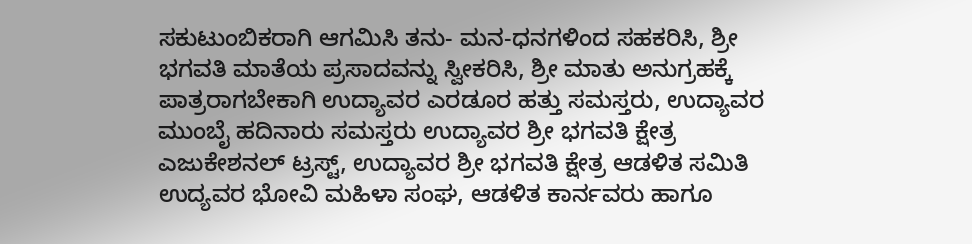ಸಕುಟುಂಬಿಕರಾಗಿ ಆಗಮಿಸಿ ತನು- ಮನ-ಧನಗಳಿಂದ ಸಹಕರಿಸಿ, ಶ್ರೀ ಭಗವತಿ ಮಾತೆಯ ಪ್ರಸಾದವನ್ನು ಸ್ವೀಕರಿಸಿ, ಶ್ರೀ ಮಾತು ಅನುಗ್ರಹಕ್ಕೆ ಪಾತ್ರರಾಗಬೇಕಾಗಿ ಉದ್ಯಾವರ ಎರಡೂರ ಹತ್ತು ಸಮಸ್ತರು, ಉದ್ಯಾವರ ಮುಂಬೈ ಹದಿನಾರು ಸಮಸ್ತರು ಉದ್ಯಾವರ ಶ್ರೀ ಭಗವತಿ ಕ್ಷೇತ್ರ ಎಜುಕೇಶನಲ್ ಟ್ರಸ್ಟ್, ಉದ್ಯಾವರ ಶ್ರೀ ಭಗವತಿ ಕ್ಷೇತ್ರ ಆಡಳಿತ ಸಮಿತಿ ಉದ್ಯವರ ಭೋವಿ ಮಹಿಳಾ ಸಂಘ, ಆಡಳಿತ ಕಾರ್ನವರು ಹಾಗೂ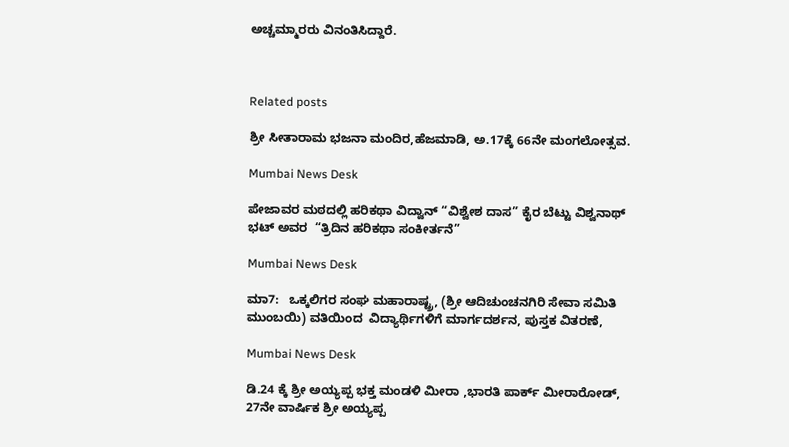ಅಚ್ಚಮ್ಮಾರರು ವಿನಂತಿಸಿದ್ದಾರೆ.



Related posts

ಶ್ರೀ ಸೀತಾರಾಮ ಭಜನಾ ಮಂದಿರ,ಹೆಜಮಾಡಿ, ಅ.17ಕ್ಕೆ 66ನೇ ಮಂಗಲೋತ್ಸವ.

Mumbai News Desk

ಪೇಜಾವರ ಮಠದಲ್ಲಿ ಹರಿಕಥಾ ವಿದ್ವಾನ್ “ವಿಶ್ವೇಶ ದಾಸ” ಕೈರ ಬೆಟ್ಟು ವಿಶ್ವನಾಥ್ ಭಟ್ ಅವರ  “ತ್ರಿದಿನ ಹರಿಕಥಾ ಸಂಕೀರ್ತನೆ”

Mumbai News Desk

ಮಾ7:   ಒಕ್ಕಲಿಗರ ಸಂಘ ಮಹಾರಾಷ್ಟ್ರ, (ಶ್ರೀ ಆದಿಚುಂಚನಗಿರಿ ಸೇವಾ ಸಮಿತಿ ಮುಂಬಯಿ) ವತಿಯಿಂದ  ವಿದ್ಯಾರ್ಥಿಗಳಿಗೆ ಮಾರ್ಗದರ್ಶನ, ಪುಸ್ತಕ ವಿತರಣೆ,

Mumbai News Desk

ಡಿ.24 ಕ್ಕೆ ಶ್ರೀ ಅಯ್ಯಪ್ಪ ಭಕ್ತ ಮಂಡಳಿ ಮೀರಾ ,ಭಾರತಿ ಪಾರ್ಕ್ ಮೀರಾರೋಡ್, 27ನೇ ವಾರ್ಷಿಕ ಶ್ರೀ ಅಯ್ಯಪ್ಪ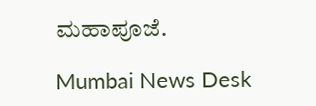ಮಹಾಪೂಜೆ.

Mumbai News Desk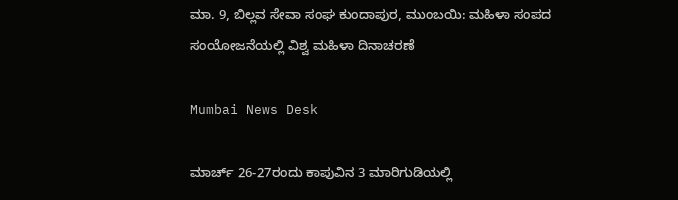ಮಾ. 9, ಬಿಲ್ಲವ ಸೇವಾ ಸಂಘ ಕುಂದಾಪುರ, ಮುಂಬಯಿ: ಮಹಿಳಾ ಸಂಪದ ಸಂಯೋಜನೆಯಲ್ಲಿ ವಿಶ್ವ ಮಹಿಳಾ ದಿನಾಚರಣೆ

Mumbai News Desk

ಮಾರ್ಚ್ 26-27ರಂದು ಕಾಪುವಿನ 3 ಮಾರಿಗುಡಿಯಲ್ಲಿ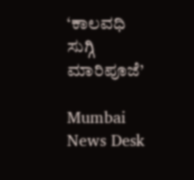‘ಕಾಲವಧಿ ಸುಗ್ಗಿ ಮಾರಿಪೂಜೆ’

Mumbai News Desk